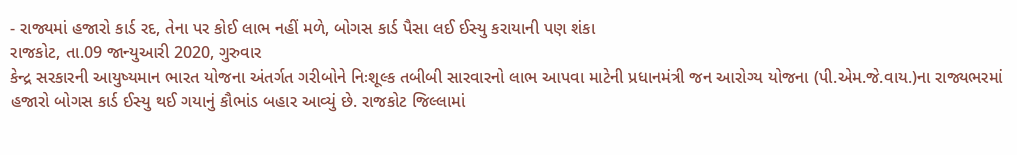- રાજ્યમાં હજારો કાર્ડ રદ, તેના પર કોઈ લાભ નહીં મળે, બોગસ કાર્ડ પૈસા લઈ ઈસ્યુ કરાયાની પણ શંકા
રાજકોટ, તા.09 જાન્યુઆરી 2020, ગુરુવાર
કેન્દ્ર સરકારની આયુષ્યમાન ભારત યોજના અંતર્ગત ગરીબોને નિઃશૂલ્ક તબીબી સારવારનો લાભ આપવા માટેની પ્રધાનમંત્રી જન આરોગ્ય યોજના (પી.એમ.જે.વાય.)ના રાજ્યભરમાં હજારો બોગસ કાર્ડ ઈસ્યુ થઈ ગયાનું કૌભાંડ બહાર આવ્યું છે. રાજકોટ જિલ્લામાં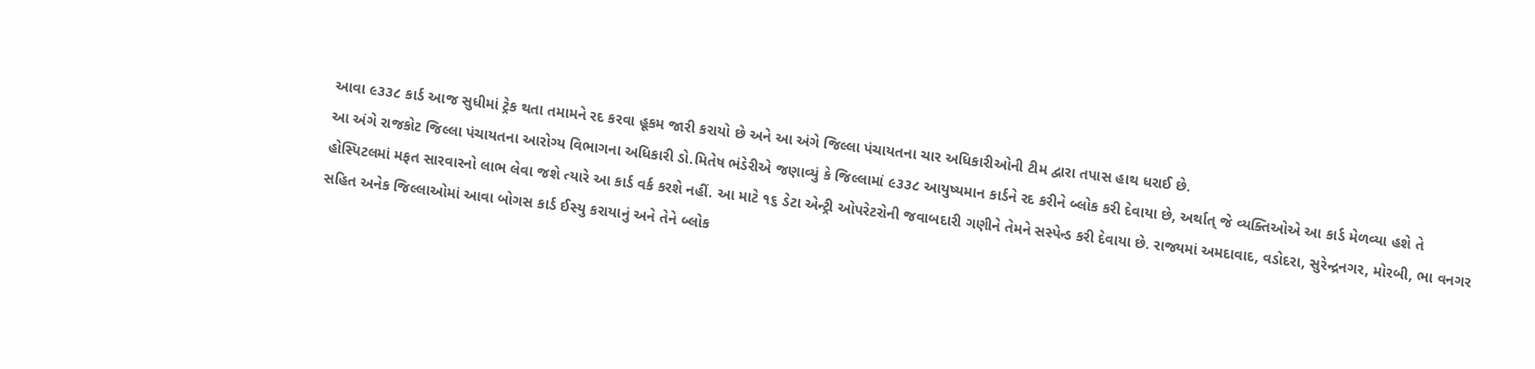આવા ૯૩૩૮ કાર્ડ આજ સુધીમાં ટ્રેક થતા તમામને રદ કરવા હૂકમ જારી કરાયો છે અને આ અંગે જિલ્લા પંચાયતના ચાર અધિકારીઓની ટીમ દ્વારા તપાસ હાથ ધરાઈ છે.
આ અંગે રાજકોટ જિલ્લા પંચાયતના આરોગ્ય વિભાગના અધિકારી ડો.મિતેષ ભંડેરીએ જણાવ્યું કે જિલ્લામાં ૯૩૩૮ આયુષ્યમાન કાર્ડને રદ કરીને બ્લોક કરી દેવાયા છે, અર્થાત્ જે વ્યક્તિઓએ આ કાર્ડ મેળવ્યા હશે તે હોસ્પિટલમાં મફત સારવારનો લાભ લેવા જશે ત્યારે આ કાર્ડ વર્ક કરશે નહીં. આ માટે ૧૬ ડેટા એન્ટ્રી ઓપરેટરોની જવાબદારી ગણીને તેમને સસ્પેન્ડ કરી દેવાયા છે. રાજ્યમાં અમદાવાદ, વડોદરા, સુરેન્દ્રનગર, મોરબી, ભા વનગર સહિત અનેક જિલ્લાઓમાં આવા બોગસ કાર્ડ ઈસ્યુ કરાયાનું અને તેને બ્લોક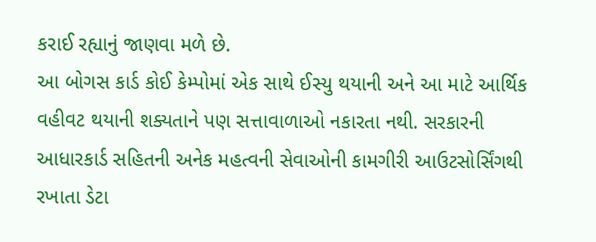કરાઈ રહ્યાનું જાણવા મળે છે.
આ બોગસ કાર્ડ કોઈ કેમ્પોમાં એક સાથે ઈસ્યુ થયાની અને આ માટે આર્થિક વહીવટ થયાની શક્યતાને પણ સત્તાવાળાઓ નકારતા નથી. સરકારની આધારકાર્ડ સહિતની અનેક મહત્વની સેવાઓની કામગીરી આઉટસોર્સિંગથી રખાતા ડેટા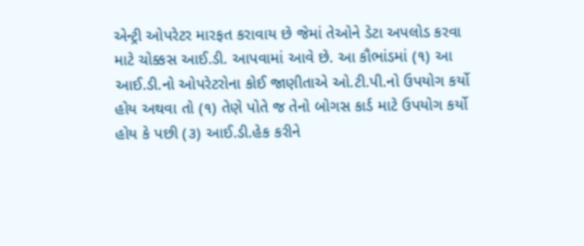એન્ટ્રી ઓપરેટર મારફત કરાવાય છે જેમાં તેઓને ડેટા અપલોડ કરવા માટે ચોક્કસ આઈ.ડી. આપવામાં આવે છે. આ કૌભાંડમાં (૧) આ આઈ.ડી.નો ઓપરેટરોના કોઈ જાણીતાએ ઓ.ટી.પી.નો ઉપયોગ કર્યો હોય અથવા તો (૧) તેણે પોતે જ તેનો બોગસ કાર્ડ માટે ઉપયોગ કર્યો હોય કે પછી (૩) આઈ.ડી.હેક કરીને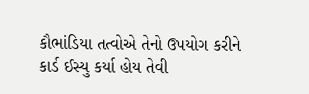કૌભાંડિયા તત્વોએ તેનો ઉપયોગ કરીને કાર્ડ ઈસ્યુ કર્યા હોય તેવી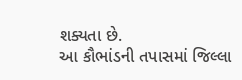શક્યતા છે.
આ કૌભાંડની તપાસમાં જિલ્લા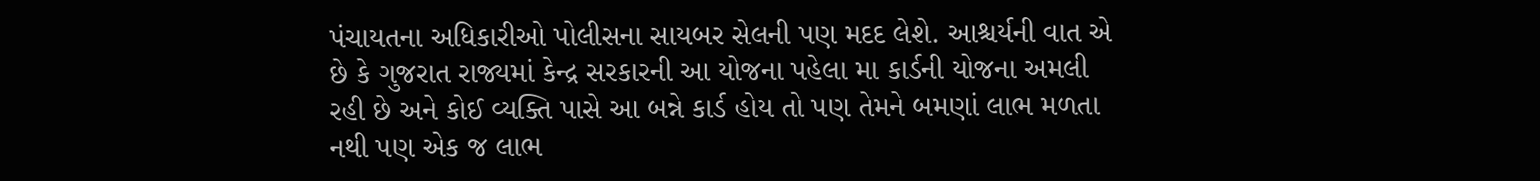પંચાયતના અધિકારીઓ પોલીસના સાયબર સેલની પણ મદદ લેશે. આશ્ચર્યની વાત એ છે કે ગુજરાત રાજ્યમાં કેન્દ્ર સરકારની આ યોજના પહેલા મા કાર્ડની યોજના અમલી રહી છે અને કોઈ વ્યક્તિ પાસે આ બન્ને કાર્ડ હોય તો પણ તેમને બમણાં લાભ મળતા નથી પણ એક જ લાભ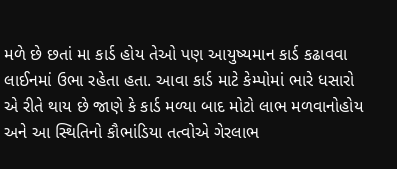મળે છે છતાં મા કાર્ડ હોય તેઓ પણ આયુષ્યમાન કાર્ડ કઢાવવા લાઈનમાં ઉભા રહેતા હતા. આવા કાર્ડ માટે કેમ્પોમાં ભારે ધસારો એ રીતે થાય છે જાણે કે કાર્ડ મળ્યા બાદ મોટો લાભ મળવાનોહોય અને આ સ્થિતિનો કૌભાંડિયા તત્વોએ ગેરલાભ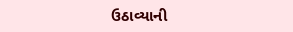ઉઠાવ્યાની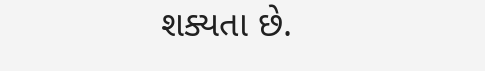શક્યતા છે.